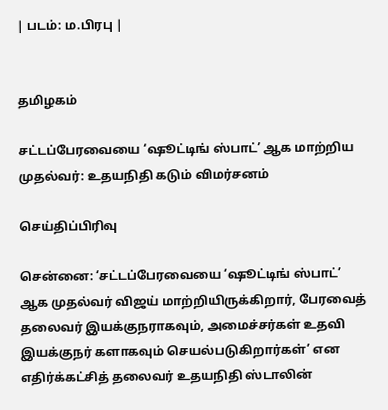| படம்: ம.பிரபு |


தமிழகம்

சட்டப்பேரவையை ‘ஷூட்டிங் ஸ்பாட்’ ஆக மாற்றிய முதல்வர்: உதயநிதி கடும் விமர்சனம்

செய்திப்பிரிவு

சென்னை: ‘சட்டப்பேரவையை ‘ஷூட்டிங் ஸ்பாட்’ ஆக முதல்வர் விஜய் மாற்றியிருக்கிறார், பேரவைத் தலைவர் இயக்குநராகவும், அமைச்சர்கள் உதவி இயக்குநர் களாகவும் செயல்படுகிறார்கள்’ என எதிர்க்கட்சித் தலைவர் உதயநிதி ஸ்டாலின்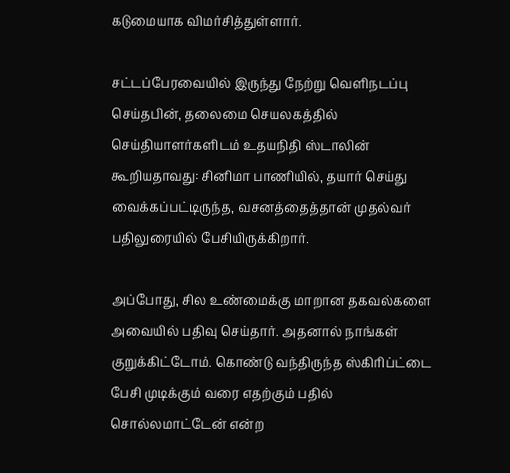கடுமையாக விமர்சித்துள்ளார்.

சட்டப்பேரவையில் இருந்து நேற்று வெளிநடப்பு செய்தபின், தலைமை செயலகத்தில் செய்தியாளர்களிடம் உதயநிதி ஸ்டாலின் கூறியதாவது: சினிமா பாணியில், தயார் செய்து வைக்கப்பட்டிருந்த, வசனத்தைத்தான் முதல்வர் பதிலுரையில் பேசியிருக்கிறார்.

அப்போது, சில உண்மைக்கு மாறான தகவல்களை அவையில் பதிவு செய்தார். அதனால் நாங்கள் குறுக்கிட்டோம். கொண்டு வந்திருந்த ஸ்கிரிப்ட்டை பேசி முடிக்கும் வரை எதற்கும் பதில் சொல்லமாட்டேன் என்ற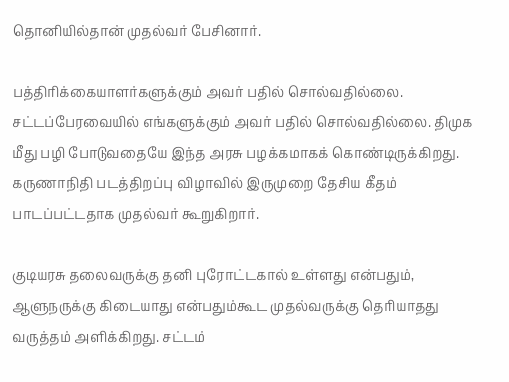தொனியில்தான் முதல்வர் பேசினார்.

பத்திரிக்கையாளர்களுக்கும் அவர் பதில் சொல்வதில்லை. சட்டப்பேரவையில் எங்களுக்கும் அவர் பதில் சொல்வதில்லை. திமுக மீது பழி போடுவதையே இந்த அரசு பழக்கமாகக் கொண்டிருக்கிறது. கருணாநிதி படத்திறப்பு விழாவில் இருமுறை தேசிய கீதம் பாடப்பட்டதாக முதல்வர் கூறுகிறார்.

குடியரசு தலைவருக்கு தனி புரோட்டகால் உள்ளது என்பதும், ஆளுநருக்கு கிடையாது என்பதும்கூட முதல்வருக்கு தெரியாதது வருத்தம் அளிக்கிறது. சட்டம்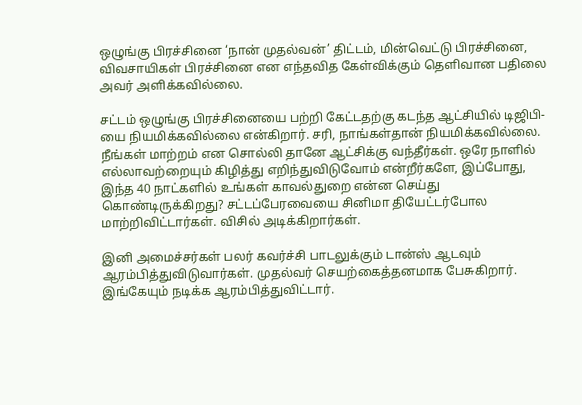ஒழுங்கு பிரச்சினை ‘நான் முதல்வன்’ திட்டம், மின்வெட்டு பிரச்சினை, விவசாயிகள் பிரச்சினை என எந்தவித கேள்விக்கும் தெளிவான பதிலை அவர் அளிக்கவில்லை.

சட்டம் ஒழுங்கு பிரச்சினையை பற்றி கேட்டதற்கு கடந்த ஆட்சியில் டிஜிபி-யை நியமிக்கவில்லை என்கிறார். சரி, நாங்கள்தான் நியமிக்கவில்லை. நீங்கள் மாற்றம் என சொல்லி தானே ஆட்சிக்கு வந்தீர்கள். ஒரே நாளில் எல்லாவற்றையும் கிழித்து எறிந்துவிடுவோம் என்றீர்களே, இப்போது, இந்த 40 நாட்களில் உங்கள் காவல்துறை என்ன செய்து கொண்டிருக்கிறது? சட்டப்பேரவையை சினிமா தியேட்டர்போல மாற்றிவிட்டார்கள். விசில் அடிக்கிறார்கள்.

இனி அமைச்சர்கள் பலர் கவர்ச்சி பாடலுக்கும் டான்ஸ் ஆடவும் ஆரம்பித்துவிடுவார்கள். முதல்வர் செயற்கைத்தனமாக பேசுகிறார். இங்கேயும் நடிக்க ஆரம்பித்துவிட்டார்.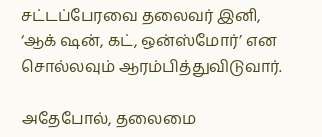சட்டப்பேரவை தலைவர் இனி, ‘ஆக் ஷன், கட், ஒன்ஸ்மோர்’ என சொல்லவும் ஆரம்பித்துவிடுவார்.

அதேபோல், தலைமை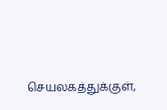செயலகத்துக்குள்,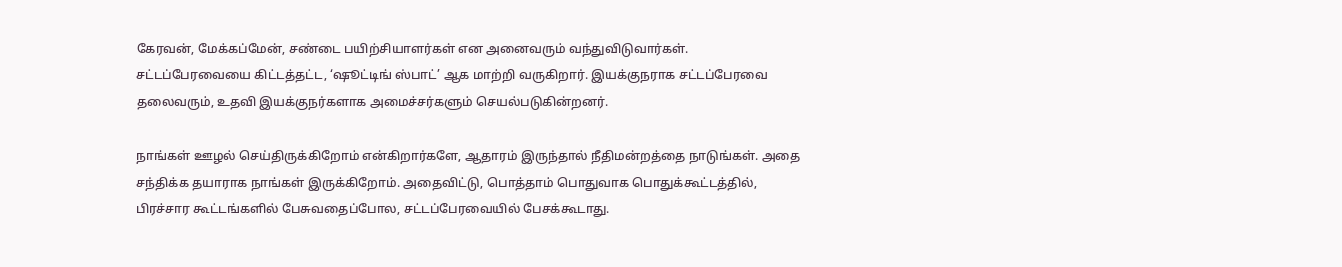கேரவன், மேக்கப்மேன், சண்டை பயிற்சியாளர்கள் என அனைவரும் வந்துவிடுவார்கள். சட்டப்பேரவையை கிட்டத்தட்ட, ‘ஷூட்டிங் ஸ்பாட்’ ஆக மாற்றி வருகிறார். இயக்குநராக சட்டப்பேரவை தலைவரும், உதவி இயக்குநர்களாக அமைச்சர்களும் செயல்படுகின்றனர்.

நாங்கள் ஊழல் செய்திருக்கிறோம் என்கிறார்களே, ஆதாரம் இருந்தால் நீதிமன்றத்தை நாடுங்கள். அதை சந்திக்க தயாராக நாங்கள் இருக்கிறோம். அதைவிட்டு, பொத்தாம் பொதுவாக பொதுக்கூட்டத்தில், பிரச்சார கூட்டங்களில் பேசுவதைப்போல, சட்டப்பேரவையில் பேசக்கூடாது.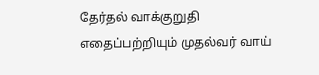தேர்தல் வாக்குறுதி எதைப்பற்றியும் முதல்வர் வாய்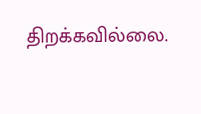திறக்கவில்லை.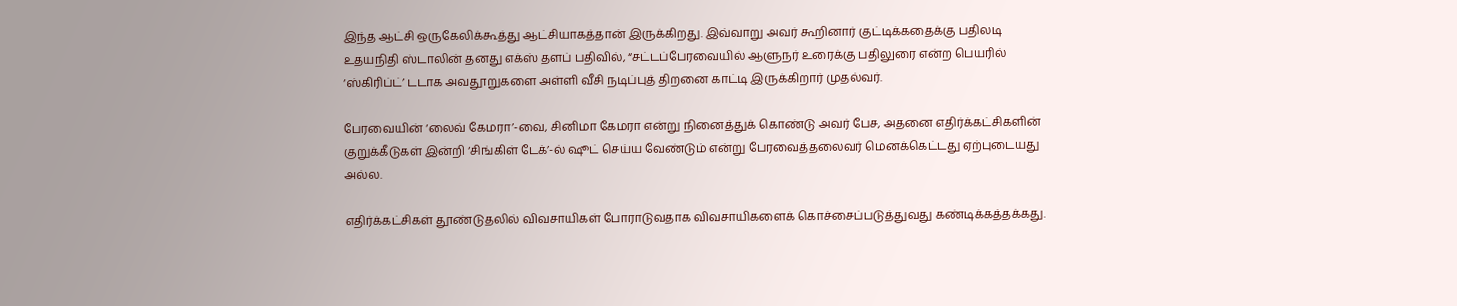இந்த ஆட்சி ஒருகேலிக்கூத்து ஆட்சியாகத்தான் இருக்கிறது. இவ்வாறு அவர் கூறினார் குட்டிக்கதைக்கு பதிலடி உதயநிதி ஸ்டாலின் தனது எக்ஸ் தளப் பதிவில், “சட்டப்பேரவையில் ஆளுநர் உரைக்கு பதிலுரை என்ற பெயரில் ‘ஸ்கிரிப்ட்’ டடாக அவதூறுகளை அள்ளி வீசி நடிப்புத் திறனை காட்டி இருக்கிறார் முதல்வர்.

பேரவையின் ‘லைவ் கேமரா’-வை, சினிமா கேமரா என்று நினைத்துக் கொண்டு அவர் பேச, அதனை எதிர்க்கட்சிகளின் குறுக்கீடுகள் இன்றி ‘சிங்கிள் டேக்’-ல் ஷூட் செய்ய வேண்டும் என்று பேரவைத்தலைவர் மெனக்கெட்டது ஏற்புடையது அல்ல.

எதிர்க்கட்சிகள் தூண்டுதலில் விவசாயிகள் போராடுவதாக விவசாயிகளைக் கொச்சைப்படுத்துவது கண்டிக்கத்தக்கது.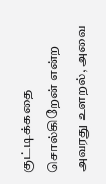குட்டிக்கதை சொல்கிறேன் என்ற அவரது உளறல், அவை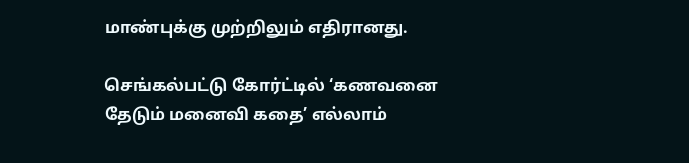மாண்புக்கு முற்றிலும் எதிரானது.

செங்கல்பட்டு கோர்ட்டில் ‘கணவனை தேடும் மனைவி கதை’ எல்லாம்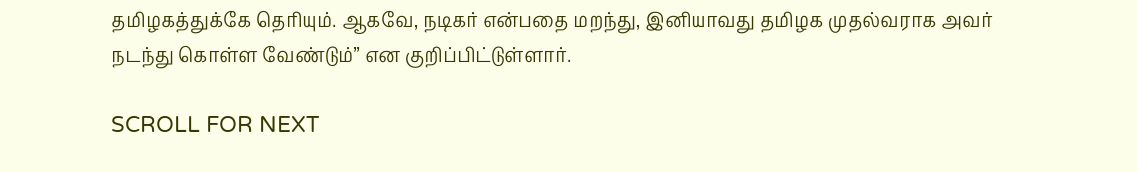தமிழகத்துக்கே தெரியும். ஆகவே, நடிகர் என்பதை மறந்து, இனியாவது தமிழக முதல்வராக அவர் நடந்து கொள்ள வேண்டும்” என குறிப்பிட்டுள்ளார்.

SCROLL FOR NEXT